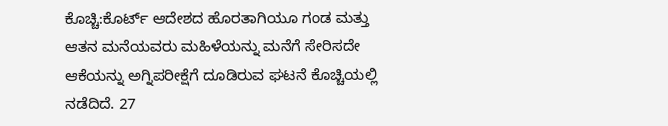ಕೊಚ್ಚಿ:ಕೊರ್ಟ್ ಆದೇಶದ ಹೊರತಾಗಿಯೂ ಗಂಡ ಮತ್ತು ಆತನ ಮನೆಯವರು ಮಹಿಳೆಯನ್ನು ಮನೆಗೆ ಸೇರಿಸದೇ ಆಕೆಯನ್ನು ಅಗ್ನಿಪರೀಕ್ಷೆಗೆ ದೂಡಿರುವ ಘಟನೆ ಕೊಚ್ಚಿಯಲ್ಲಿ ನಡೆದಿದೆ. 27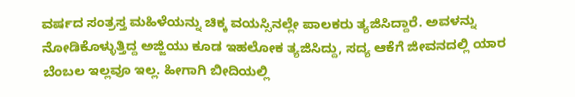ವರ್ಷದ ಸಂತ್ರಸ್ತ ಮಹಿಳೆಯನ್ನು ಚಿಕ್ಕ ವಯಸ್ಸಿನಲ್ಲೇ ಪಾಲಕರು ತ್ಯಜಿಸಿದ್ದಾರೆ. ಅವಳನ್ನು ನೋಡಿಕೊಳ್ಳುತ್ತಿದ್ದ ಅಜ್ಜಿಯು ಕೂಡ ಇಹಲೋಕ ತ್ಯಜಿಸಿದ್ದು, ಸದ್ಯ ಆಕೆಗೆ ಜೀವನದಲ್ಲಿ ಯಾರ ಬೆಂಬಲ ಇಲ್ಲವೂ ಇಲ್ಲ. ಹೀಗಾಗಿ ಬೀದಿಯಲ್ಲಿ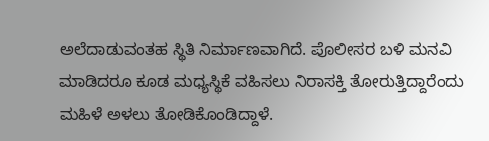ಅಲೆದಾಡುವಂತಹ ಸ್ಥಿತಿ ನಿರ್ಮಾಣವಾಗಿದೆ. ಪೊಲೀಸರ ಬಳಿ ಮನವಿ ಮಾಡಿದರೂ ಕೂಡ ಮಧ್ಯಸ್ಥಿಕೆ ವಹಿಸಲು ನಿರಾಸಕ್ತಿ ತೋರುತ್ತಿದ್ದಾರೆಂದು ಮಹಿಳೆ ಅಳಲು ತೋಡಿಕೊಂಡಿದ್ದಾಳೆ.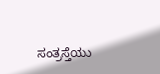ಸಂತ್ರಸ್ತೆಯು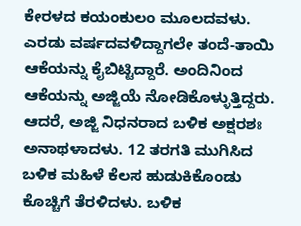ಕೇರಳದ ಕಯಂಕುಲಂ ಮೂಲದವಳು. ಎರಡು ವರ್ಷದವಳಿದ್ದಾಗಲೇ ತಂದೆ-ತಾಯಿ ಆಕೆಯನ್ನು ಕೈಬಿಟ್ಟಿದ್ದಾರೆ. ಅಂದಿನಿಂದ ಆಕೆಯನ್ನು ಅಜ್ಜಿಯೆ ನೋಡಿಕೊಳ್ಳುತ್ತಿದ್ದರು. ಆದರೆ, ಅಜ್ಜಿ ನಿಧನರಾದ ಬಳಿಕ ಅಕ್ಷರಶಃ ಅನಾಥಳಾದಳು. 12 ತರಗತಿ ಮುಗಿಸಿದ ಬಳಿಕ ಮಹಿಳೆ ಕೆಲಸ ಹುಡುಕಿಕೊಂಡು ಕೊಚ್ಚಿಗೆ ತೆರಳಿದಳು. ಬಳಿಕ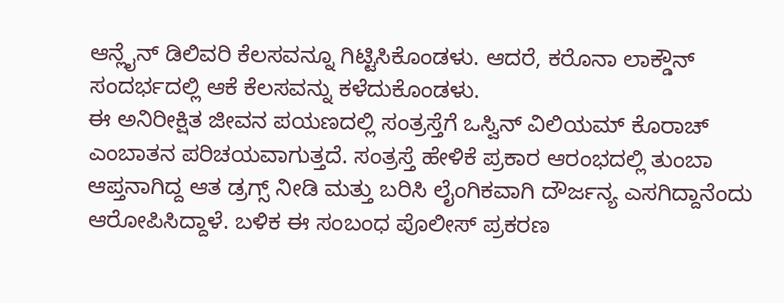ಆನ್ಲೈನ್ ಡಿಲಿವರಿ ಕೆಲಸವನ್ನೂ ಗಿಟ್ಟಿಸಿಕೊಂಡಳು. ಆದರೆ, ಕರೊನಾ ಲಾಕ್ಡೌನ್ ಸಂದರ್ಭದಲ್ಲಿ ಆಕೆ ಕೆಲಸವನ್ನು ಕಳೆದುಕೊಂಡಳು.
ಈ ಅನಿರೀಕ್ಷಿತ ಜೀವನ ಪಯಣದಲ್ಲಿ ಸಂತ್ರಸ್ತೆಗೆ ಒಸ್ವಿನ್ ವಿಲಿಯಮ್ ಕೊರಾಚ್ ಎಂಬಾತನ ಪರಿಚಯವಾಗುತ್ತದೆ. ಸಂತ್ರಸ್ತೆ ಹೇಳಿಕೆ ಪ್ರಕಾರ ಆರಂಭದಲ್ಲಿ ತುಂಬಾ ಆಪ್ತನಾಗಿದ್ದ ಆತ ಡ್ರಗ್ಸ್ ನೀಡಿ ಮತ್ತು ಬರಿಸಿ ಲೈಂಗಿಕವಾಗಿ ದೌರ್ಜನ್ಯ ಎಸಗಿದ್ದಾನೆಂದು ಆರೋಪಿಸಿದ್ದಾಳೆ. ಬಳಿಕ ಈ ಸಂಬಂಧ ಪೊಲೀಸ್ ಪ್ರಕರಣ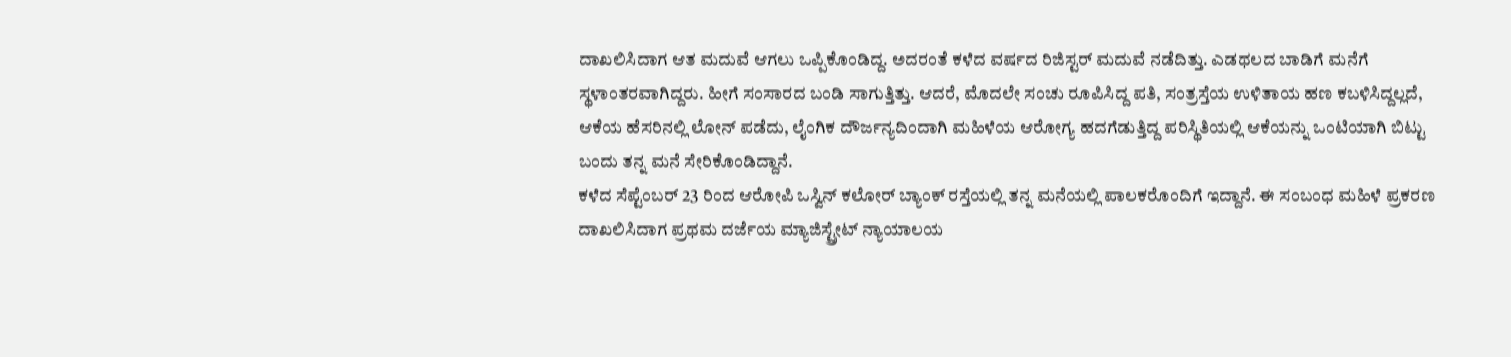ದಾಖಲಿಸಿದಾಗ ಆತ ಮದುವೆ ಆಗಲು ಒಪ್ಪಿಕೊಂಡಿದ್ದ. ಅದರಂತೆ ಕಳೆದ ವರ್ಷದ ರಿಜಿಸ್ಟರ್ ಮದುವೆ ನಡೆದಿತ್ತು. ಎಡಥಲದ ಬಾಡಿಗೆ ಮನೆಗೆ ಸ್ಥಳಾಂತರವಾಗಿದ್ದರು. ಹೀಗೆ ಸಂಸಾರದ ಬಂಡಿ ಸಾಗುತ್ತಿತ್ತು. ಆದರೆ, ಮೊದಲೇ ಸಂಚು ರೂಪಿಸಿದ್ದ ಪತಿ, ಸಂತ್ರಸ್ತೆಯ ಉಳಿತಾಯ ಹಣ ಕಬಳಿಸಿದ್ದಲ್ಲದೆ, ಆಕೆಯ ಹೆಸರಿನಲ್ಲಿ ಲೋನ್ ಪಡೆದು, ಲೈಂಗಿಕ ದೌರ್ಜನ್ಯದಿಂದಾಗಿ ಮಹಿಳೆಯ ಆರೋಗ್ಯ ಹದಗೆಡುತ್ತಿದ್ದ ಪರಿಸ್ಥಿತಿಯಲ್ಲಿ ಆಕೆಯನ್ನು ಒಂಟಿಯಾಗಿ ಬಿಟ್ಟು ಬಂದು ತನ್ನ ಮನೆ ಸೇರಿಕೊಂಡಿದ್ದಾನೆ.
ಕಳೆದ ಸೆಪ್ಟೆಂಬರ್ 23 ರಿಂದ ಆರೋಪಿ ಒಸ್ವಿನ್ ಕಲೋರ್ ಬ್ಯಾಂಕ್ ರಸ್ತೆಯಲ್ಲಿ ತನ್ನ ಮನೆಯಲ್ಲಿ ಪಾಲಕರೊಂದಿಗೆ ಇದ್ದಾನೆ. ಈ ಸಂಬಂಧ ಮಹಿಳೆ ಪ್ರಕರಣ ದಾಖಲಿಸಿದಾಗ ಪ್ರಥಮ ದರ್ಜೆಯ ಮ್ಯಾಜಿಸ್ಟ್ರೇಟ್ ನ್ಯಾಯಾಲಯ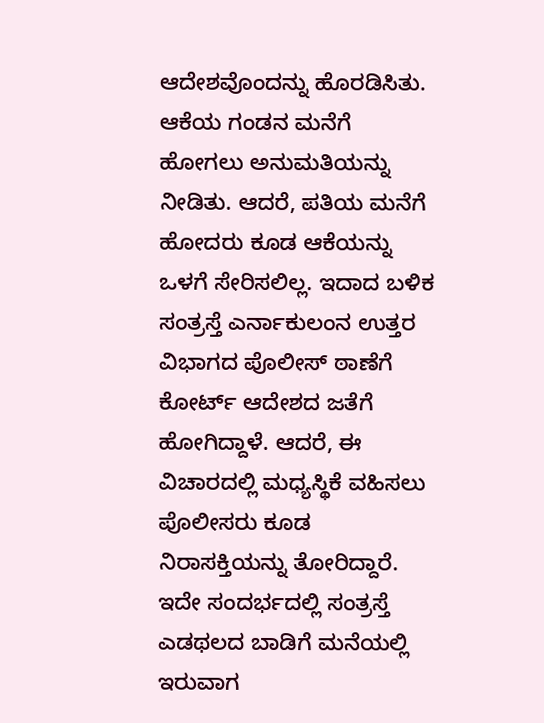ಆದೇಶವೊಂದನ್ನು ಹೊರಡಿಸಿತು. ಆಕೆಯ ಗಂಡನ ಮನೆಗೆ ಹೋಗಲು ಅನುಮತಿಯನ್ನು ನೀಡಿತು. ಆದರೆ, ಪತಿಯ ಮನೆಗೆ ಹೋದರು ಕೂಡ ಆಕೆಯನ್ನು ಒಳಗೆ ಸೇರಿಸಲಿಲ್ಲ. ಇದಾದ ಬಳಿಕ ಸಂತ್ರಸ್ತೆ ಎರ್ನಾಕುಲಂನ ಉತ್ತರ ವಿಭಾಗದ ಪೊಲೀಸ್ ಠಾಣೆಗೆ ಕೋರ್ಟ್ ಆದೇಶದ ಜತೆಗೆ ಹೋಗಿದ್ದಾಳೆ. ಆದರೆ, ಈ ವಿಚಾರದಲ್ಲಿ ಮಧ್ಯಸ್ಥಿಕೆ ವಹಿಸಲು ಪೊಲೀಸರು ಕೂಡ ನಿರಾಸಕ್ತಿಯನ್ನು ತೋರಿದ್ದಾರೆ.
ಇದೇ ಸಂದರ್ಭದಲ್ಲಿ ಸಂತ್ರಸ್ತೆ ಎಡಥಲದ ಬಾಡಿಗೆ ಮನೆಯಲ್ಲಿ ಇರುವಾಗ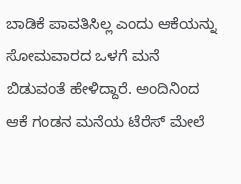ಬಾಡಿಕೆ ಪಾವತಿಸಿಲ್ಲ ಎಂದು ಆಕೆಯನ್ನು ಸೋಮವಾರದ ಒಳಗೆ ಮನೆ ಬಿಡುವಂತೆ ಹೇಳಿದ್ದಾರೆ. ಅಂದಿನಿಂದ ಆಕೆ ಗಂಡನ ಮನೆಯ ಟೆರೆಸ್ ಮೇಲೆ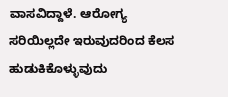ವಾಸವಿದ್ದಾಳೆ. ಆರೋಗ್ಯ ಸರಿಯಿಲ್ಲದೇ ಇರುವುದರಿಂದ ಕೆಲಸ ಹುಡುಕಿಕೊಳ್ಳುವುದು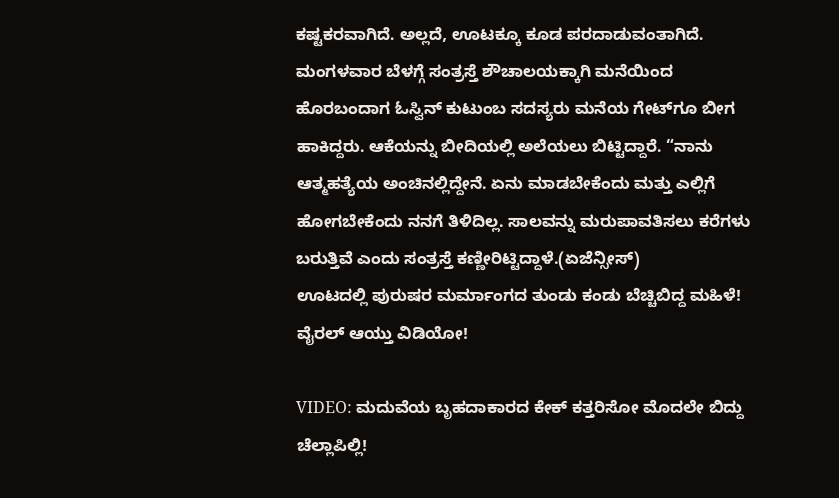ಕಷ್ಟಕರವಾಗಿದೆ. ಅಲ್ಲದೆ, ಊಟಕ್ಕೂ ಕೂಡ ಪರದಾಡುವಂತಾಗಿದೆ.
ಮಂಗಳವಾರ ಬೆಳಗ್ಗೆ ಸಂತ್ರಸ್ತೆ ಶೌಚಾಲಯಕ್ಕಾಗಿ ಮನೆಯಿಂದ ಹೊರಬಂದಾಗ ಓಸ್ವಿನ್ ಕುಟುಂಬ ಸದಸ್ಯರು ಮನೆಯ ಗೇಟ್‌ಗೂ ಬೀಗ ಹಾಕಿದ್ದರು. ಆಕೆಯನ್ನು ಬೀದಿಯಲ್ಲಿ ಅಲೆಯಲು ಬಿಟ್ಟಿದ್ದಾರೆ. “ನಾನು ಆತ್ಮಹತ್ಯೆಯ ಅಂಚಿನಲ್ಲಿದ್ದೇನೆ. ಏನು ಮಾಡಬೇಕೆಂದು ಮತ್ತು ಎಲ್ಲಿಗೆ ಹೋಗಬೇಕೆಂದು ನನಗೆ ತಿಳಿದಿಲ್ಲ. ಸಾಲವನ್ನು ಮರುಪಾವತಿಸಲು ಕರೆಗಳು ಬರುತ್ತಿವೆ ಎಂದು ಸಂತ್ರಸ್ತೆ ಕಣ್ಣೀರಿಟ್ಟಿದ್ದಾಳೆ.(ಏಜೆನ್ಸೀಸ್)
ಊಟದಲ್ಲಿ ಪುರುಷರ ಮರ್ಮಾಂಗದ ತುಂಡು ಕಂಡು ಬೆಚ್ಚಿಬಿದ್ದ ಮಹಿಳೆ! ವೈರಲ್ ಆಯ್ತು ವಿಡಿಯೋ!

VIDEO: ಮದುವೆಯ ಬೃಹದಾಕಾರದ ಕೇಕ್‌ ಕತ್ತರಿಸೋ ಮೊದಲೇ ಬಿದ್ದು ಚೆಲ್ಲಾಪಿಲ್ಲಿ!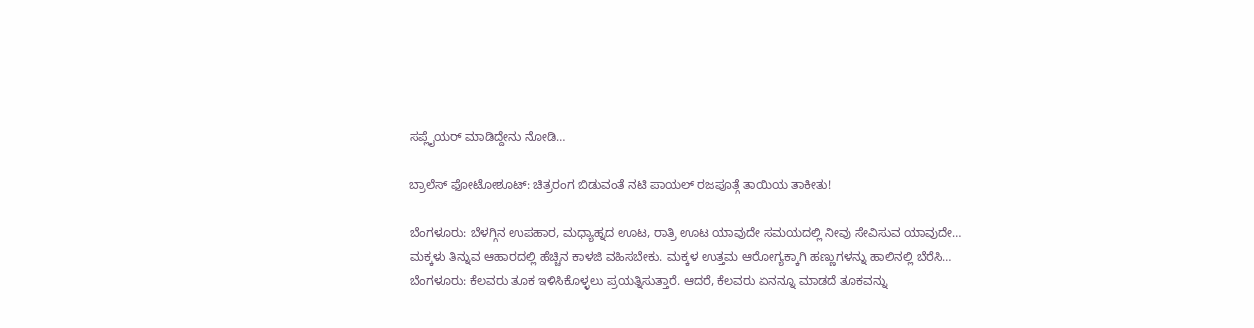ಸಪ್ಲೈಯರ್‌ ಮಾಡಿದ್ದೇನು ನೋಡಿ…

ಬ್ರಾಲೆಸ್ ಫೋಟೋಶೂಟ್: ಚಿತ್ರರಂಗ ಬಿಡುವಂತೆ ನಟಿ ಪಾಯಲ್ ರಜಪೂತ್ಗೆ ತಾಯಿಯ ತಾಕೀತು!

ಬೆಂಗಳೂರು: ಬೆಳಗ್ಗಿನ ಉಪಹಾರ, ಮಧ್ಯಾಹ್ನದ ಊಟ, ರಾತ್ರಿ ಊಟ ಯಾವುದೇ ಸಮಯದಲ್ಲಿ ನೀವು ಸೇವಿಸುವ ಯಾವುದೇ…
ಮಕ್ಕಳು ತಿನ್ನುವ ಆಹಾರದಲ್ಲಿ ಹೆಚ್ಚಿನ ಕಾಳಜಿ ವಹಿಸಬೇಕು. ಮಕ್ಕಳ ಉತ್ತಮ ಆರೋಗ್ಯಕ್ಕಾಗಿ ಹಣ್ಣುಗಳನ್ನು ಹಾಲಿನಲ್ಲಿ ಬೆರೆಸಿ…
ಬೆಂಗಳೂರು: ಕೆಲವರು ತೂಕ ಇಳಿಸಿಕೊಳ್ಳಲು ಪ್ರಯತ್ನಿಸುತ್ತಾರೆ. ಆದರೆ, ಕೆಲವರು ಏನನ್ನೂ ಮಾಡದೆ ತೂಕವನ್ನು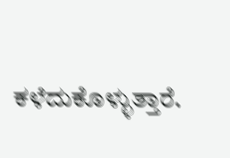ಕಳೆದುಕೊಳ್ಳುತ್ತಾರೆ.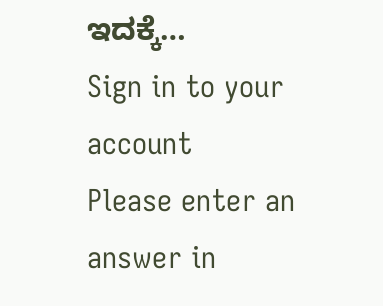ಇದಕ್ಕೆ…
Sign in to your account
Please enter an answer in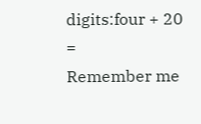digits:four + 20 =
Remember me